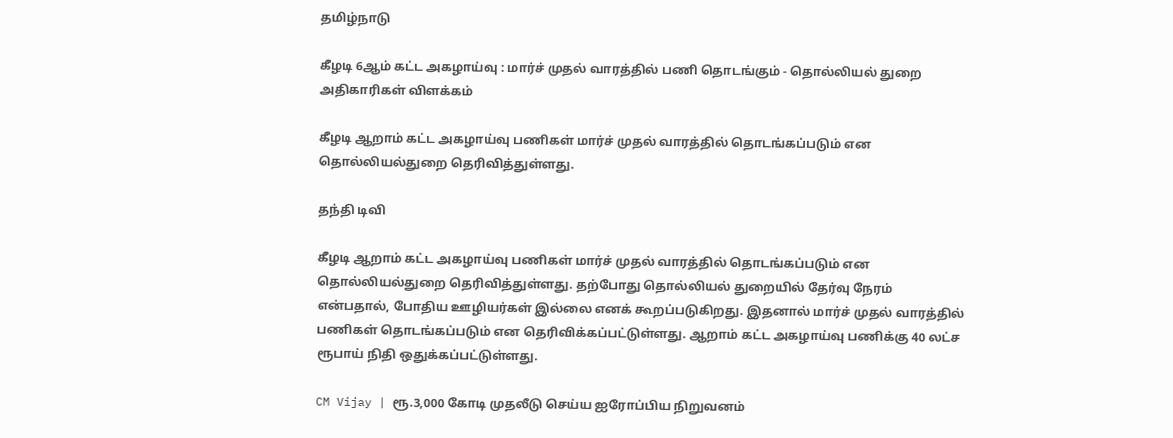தமிழ்நாடு

கீழடி 6ஆம் கட்ட அகழாய்வு : மார்ச் முதல் வாரத்தில் பணி தொடங்கும் - தொல்லியல் துறை அதிகாரிகள் விளக்கம்

கீழடி ஆறாம் கட்ட அகழாய்வு பணிகள் மார்ச் முதல் வாரத்தில் தொடங்கப்படும் என தொல்லியல்துறை தெரிவித்துள்ளது.

தந்தி டிவி

கீழடி ஆறாம் கட்ட அகழாய்வு பணிகள் மார்ச் முதல் வாரத்தில் தொடங்கப்படும் என தொல்லியல்துறை தெரிவித்துள்ளது. தற்போது தொல்லியல் துறையில் தேர்வு நேரம் என்பதால், போதிய ஊழியர்கள் இல்லை எனக் கூறப்படுகிறது. இதனால் மார்ச் முதல் வாரத்தில் பணிகள் தொடங்கப்படும் என தெரிவிக்கப்பட்டுள்ளது. ஆறாம் கட்ட அகழாய்வு பணிக்கு 40 லட்ச ரூபாய் நிதி ஒதுக்கப்பட்டுள்ளது.

CM Vijay | ரூ.3,000 கோடி முதலீடு செய்ய ஐரோப்பிய நிறுவனம்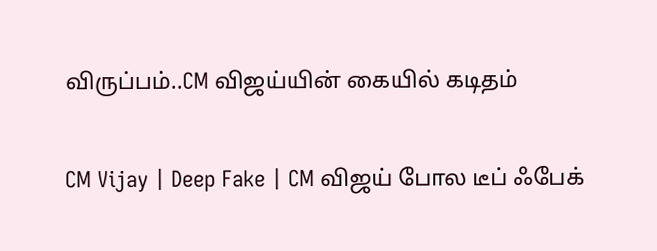விருப்பம்..CM விஜய்யின் கையில் கடிதம்

CM Vijay | Deep Fake | CM விஜய் போல டீப் ஃபேக்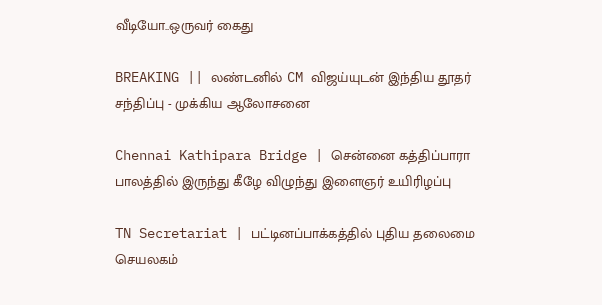வீடியோ..ஒருவர் கைது

BREAKING || லண்டனில் CM விஜய்யுடன் இந்திய தூதர் சந்திப்பு - முக்கிய ஆலோசனை

Chennai Kathipara Bridge | சென்னை கத்திப்பாரா பாலத்தில் இருந்து கீழே விழுந்து இளைஞர் உயிரிழப்பு

TN Secretariat | பட்டினப்பாக்கத்தில் புதிய தலைமை செயலகம்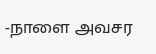-நாளை அவசர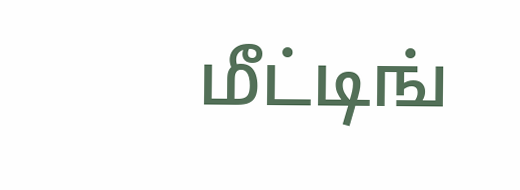மீட்டிங்